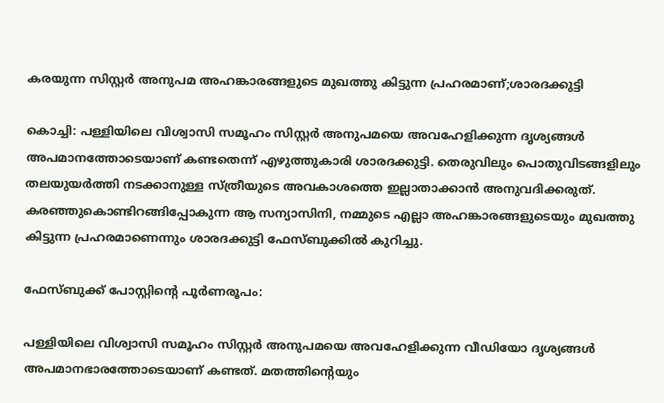കരയുന്ന സിസ്റ്റര്‍ അനുപമ അഹങ്കാരങ്ങളുടെ മുഖത്തു കിട്ടുന്ന പ്രഹരമാണ്;ശാരദക്കുട്ടി

കൊച്ചി: പള്ളിയിലെ വിശ്വാസി സമൂഹം സിസ്റ്റര്‍ അനുപമയെ അവഹേളിക്കുന്ന ദൃശ്യങ്ങള്‍ അപമാനത്തോടെയാണ് കണ്ടതെന്ന് എഴുത്തുകാരി ശാരദക്കുട്ടി. തെരുവിലും പൊതുവിടങ്ങളിലും തലയുയര്‍ത്തി നടക്കാനുള്ള സ്ത്രീയുടെ അവകാശത്തെ ഇല്ലാതാക്കാന്‍ അനുവദിക്കരുത്. കരഞ്ഞുകൊണ്ടിറങ്ങിപ്പോകുന്ന ആ സന്യാസിനി, നമ്മുടെ എല്ലാ അഹങ്കാരങ്ങളുടെയും മുഖത്തു കിട്ടുന്ന പ്രഹരമാണെന്നും ശാരദക്കുട്ടി ഫേസ്ബുക്കില്‍ കുറിച്ചു.

ഫേസ്ബുക്ക് പോസ്റ്റിന്റെ പൂര്‍ണരൂപം:

പള്ളിയിലെ വിശ്വാസി സമൂഹം സിസ്റ്റര്‍ അനുപമയെ അവഹേളിക്കുന്ന വീഡിയോ ദൃശ്യങ്ങള്‍ അപമാനഭാരത്തോടെയാണ് കണ്ടത്. മതത്തിന്റെയും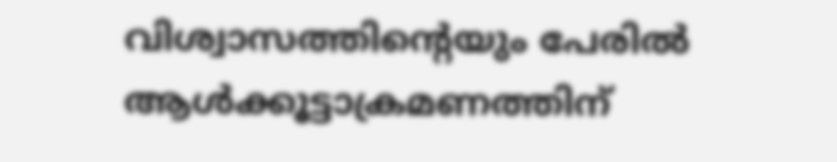വിശ്വാസത്തിന്റെയും പേരില്‍ ആള്‍ക്കൂട്ടാക്രമണത്തിന്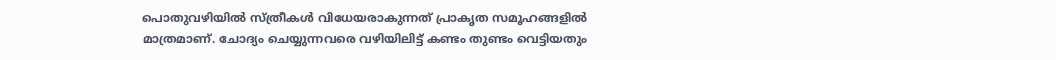പൊതുവഴിയില്‍ സ്ത്രീകള്‍ വിധേയരാകുന്നത് പ്രാകൃത സമൂഹങ്ങളില്‍ മാത്രമാണ്. ചോദ്യം ചെയ്യുന്നവരെ വഴിയിലിട്ട് കണ്ടം തുണ്ടം വെട്ടിയതും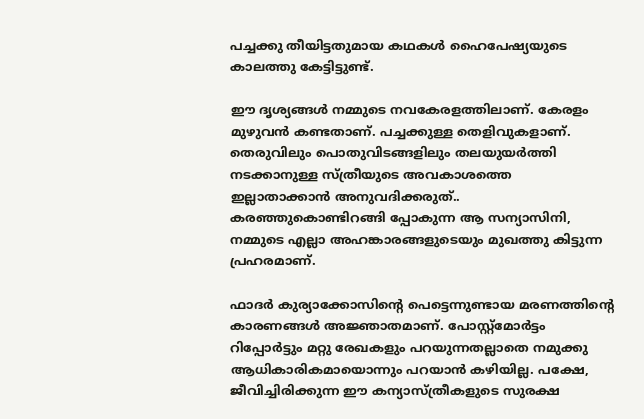പച്ചക്കു തീയിട്ടതുമായ കഥകള്‍ ഹൈപേഷ്യയുടെ കാലത്തു കേട്ടിട്ടുണ്ട്.

ഈ ദൃശ്യങ്ങള്‍ നമ്മുടെ നവകേരളത്തിലാണ്. കേരളം മുഴുവന്‍ കണ്ടതാണ്. പച്ചക്കുള്ള തെളിവുകളാണ്. തെരുവിലും പൊതുവിടങ്ങളിലും തലയുയര്‍ത്തി നടക്കാനുള്ള സ്ത്രീയുടെ അവകാശത്തെ ഇല്ലാതാക്കാന്‍ അനുവദിക്കരുത്.. കരഞ്ഞുകൊണ്ടിറങ്ങി പ്പോകുന്ന ആ സന്യാസിനി, നമ്മുടെ എല്ലാ അഹങ്കാരങ്ങളുടെയും മുഖത്തു കിട്ടുന്ന പ്രഹരമാണ്.

ഫാദര്‍ കുര്യാക്കോസിന്റെ പെട്ടെന്നുണ്ടായ മരണത്തിന്റെ കാരണങ്ങള്‍ അജ്ഞാതമാണ്. പോസ്റ്റ്മോര്‍ട്ടം റിപ്പോര്‍ട്ടും മറ്റു രേഖകളും പറയുന്നതല്ലാതെ നമുക്കു ആധികാരികമായൊന്നും പറയാന്‍ കഴിയില്ല. പക്ഷേ, ജീവിച്ചിരിക്കുന്ന ഈ കന്യാസ്ത്രീകളുടെ സുരക്ഷ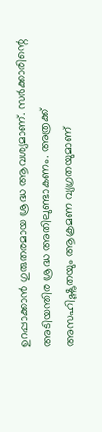ഉറപ്പാക്കാന്‍ ഗുരുതരമായ ശ്രദ്ധ ആവശ്യമാണ്. സര്‍ക്കാരിന്റെ അടിയന്തിര ശ്രദ്ധ അതിലുണ്ടാകണം. അത്രക്ക് അസഹിഷ്ണുതയും ആക്രമണ വ്യഗ്രതയുമാണ്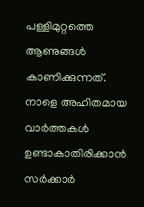പള്ളിമുറ്റത്തെ ആണുങ്ങള്‍ കാണിക്കുന്നത്. നാളെ അഹിതമായ വാര്‍ത്തകള്‍ ഉണ്ടാകാതിരിക്കാന്‍ സര്‍ക്കാര്‍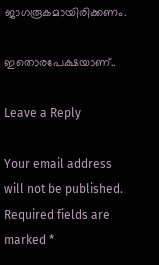ജാഗരൂകമായിരിക്കണം.

ഇതൊരപേക്ഷയാണ്..

Leave a Reply

Your email address will not be published. Required fields are marked *